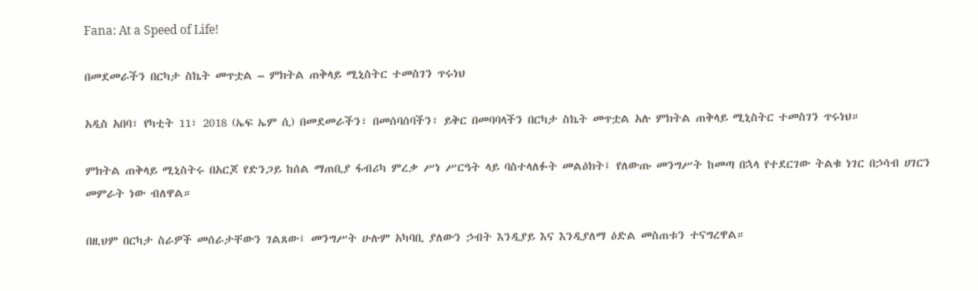Fana: At a Speed of Life!

በመደመራችን በርካታ ስኬት መጥቷል – ምክትል ጠቅላይ ሚኒስትር ተመስገን ጥሩነህ

አዲስ አበባ፣ የካቲት 11፣ 2018 (ኤፍ ኤም ሲ) በመደመራችን፣ በመሰባሰባችን፣ ይቅር በመባባላችን በርካታ ስኬት መጥቷል አሉ ምክትል ጠቅላይ ሚኒስትር ተመስገን ጥሩነህ።

ምክትል ጠቅላይ ሚኒስትሩ በአርጆ የድንጋይ ከሰል ማጠቢያ ፋብሪካ ምረቃ ሥነ ሥርዓት ላይ ባስተላለፉት መልዕክት፤ የለውጡ መንግሥት ከመጣ በኋላ የተደርገው ትልቁ ነገር በኃሳብ ሀገርን መምራት ነው ብለዋል።

በዚህም በርካታ ስራዎች መሰራታቸውን ገልጸው፤ መንግሥት ሁሉም አካባቢ ያለውን ኃብት እንዲያይ እና እንዲያለማ ዕድል መስጠቱን ተናግረዋል።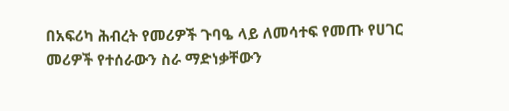በአፍሪካ ሕብረት የመሪዎች ጉባዔ ላይ ለመሳተፍ የመጡ የሀገር መሪዎች የተሰራውን ስራ ማድነቃቸውን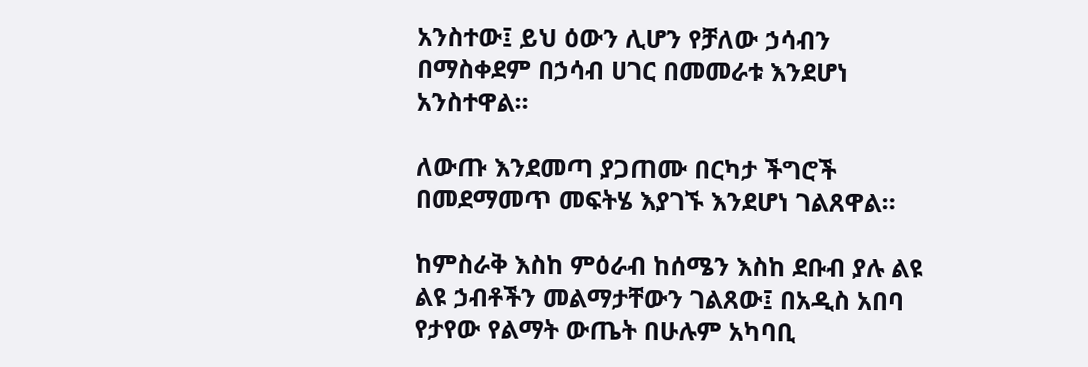አንስተው፤ ይህ ዕውን ሊሆን የቻለው ኃሳብን በማስቀደም በኃሳብ ሀገር በመመራቱ እንደሆነ አንስተዋል።

ለውጡ እንደመጣ ያጋጠሙ በርካታ ችግሮች በመደማመጥ መፍትሄ እያገኙ እንደሆነ ገልጸዋል።

ከምስራቅ እስከ ምዕራብ ከሰሜን እስከ ደቡብ ያሉ ልዩ ልዩ ኃብቶችን መልማታቸውን ገልጸው፤ በአዲስ አበባ የታየው የልማት ውጤት በሁሉም አካባቢ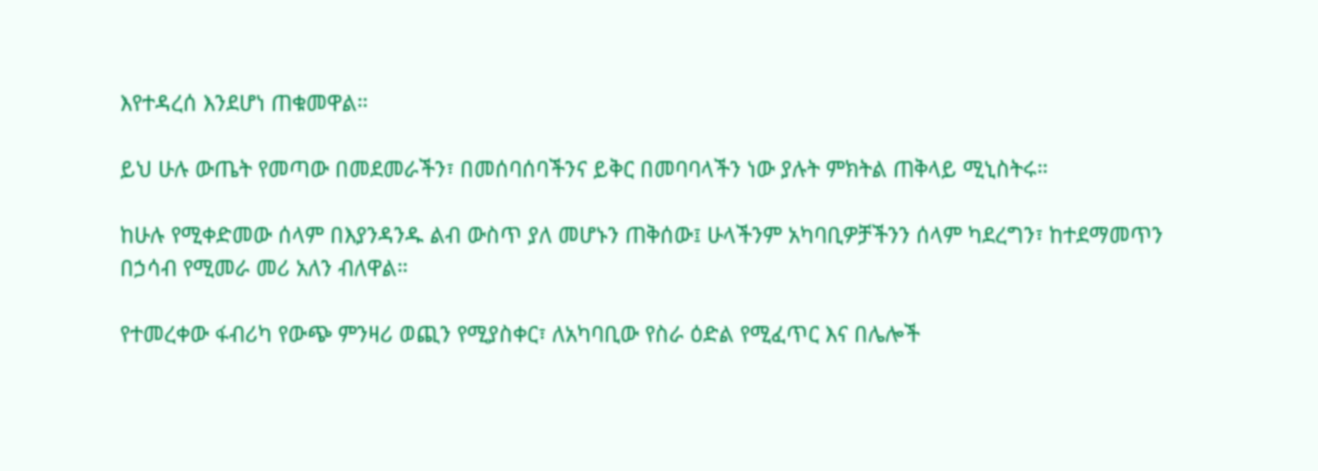እየተዳረሰ እንደሆነ ጠቁመዋል።

ይህ ሁሉ ውጤት የመጣው በመደመራችን፣ በመሰባሰባችንና ይቅር በመባባላችን ነው ያሉት ምክትል ጠቅላይ ሚኒስትሩ።

ከሁሉ የሚቀድመው ሰላም በእያንዳንዱ ልብ ውስጥ ያለ መሆኑን ጠቅሰው፤ ሁላችንም አካባቢዎቻችንን ሰላም ካደረግን፣ ከተደማመጥን በኃሳብ የሚመራ መሪ አለን ብለዋል።

የተመረቀው ፋብሪካ የውጭ ምንዛሪ ወጪን የሚያስቀር፣ ለአካባቢው የስራ ዕድል የሚፈጥር እና በሌሎች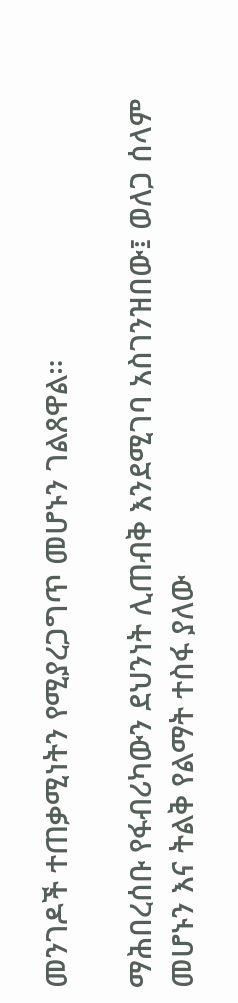መንገዶች ተጠቃሚነትን የሚያረጋግጥ መሆኑን ገልጸዋል።

ማሕበረሰቡ የፋብሪካውን ደህንነት ሊጠብቅ እንደሚገባ አስገንዝበው፤ ወለጋ ሰላም መሆኑን እና ትልቅ የልማት ተስፋ ያለው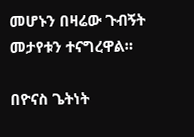መሆኑን በዛሬው ጉብኝት መታየቱን ተናግረዋል።

በዮናስ ጌትነት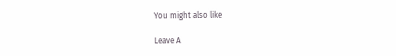You might also like

Leave A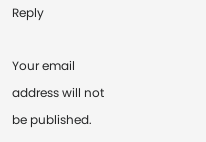Reply

Your email address will not be published.